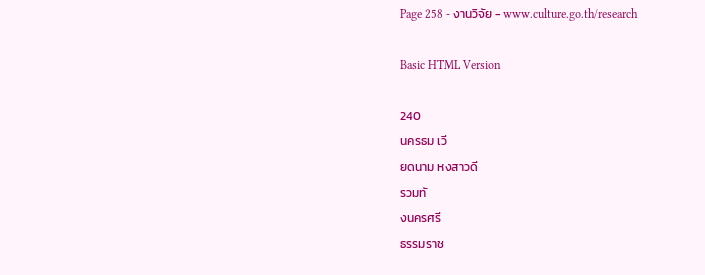Page 258 - งานวิจัย - www.culture.go.th/research

Basic HTML Version

240
นครธม เวี
ยดนาม หงสาวดี
รวมทั
งนครศรี
ธรรมราช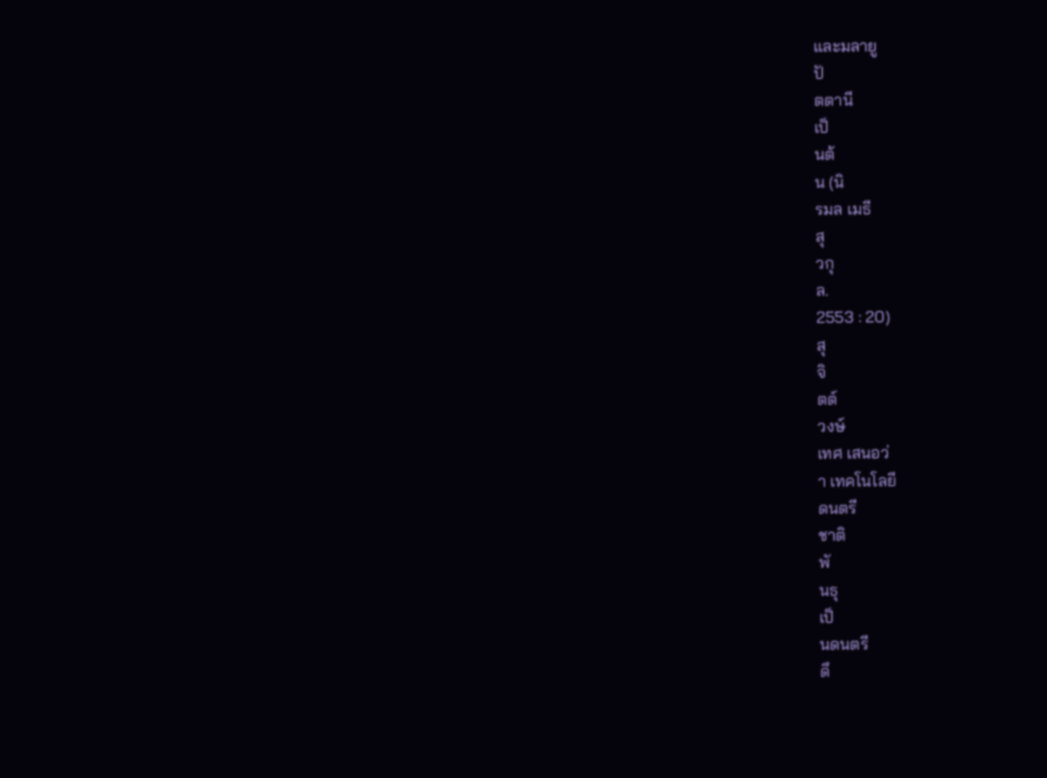และมลายู
ปั
ตตานี
เป็
นต้
น (นิ
รมล เมธี
สุ
วกุ
ล.
2553 : 20)
สุ
จิ
ตต์
วงษ์
เทศ เสนอว่
า เทคโนโลยี
ดนตรี
ชาติ
พั
นธุ
เป็
นดนตรี
ดึ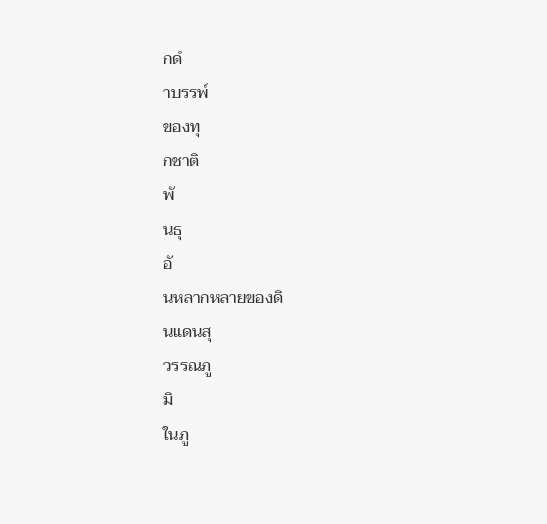กดํ
าบรรพ์
ของทุ
กชาติ
พั
นธุ
อั
นหลากหลายของดิ
นแดนสุ
วรรณภู
มิ
ในภู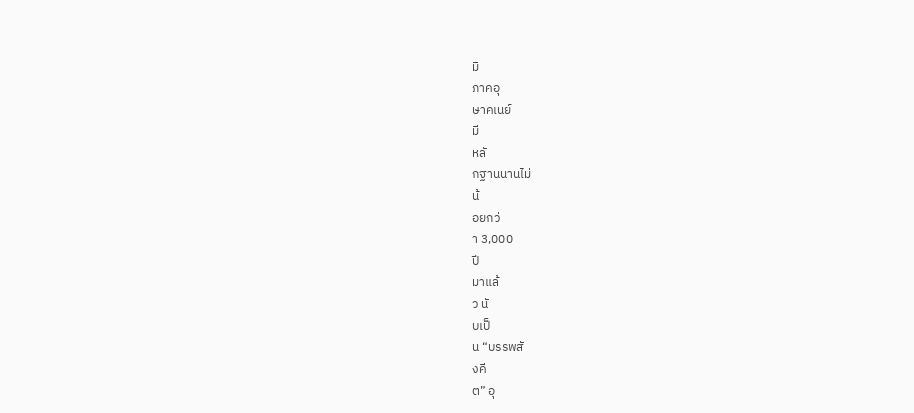มิ
ภาคอุ
ษาคเนย์
มี
หลั
กฐานนานไม่
น้
อยกว่
า 3,000
ปี
มาแล้
ว นั
บเป็
น “บรรพสั
งคี
ต” อุ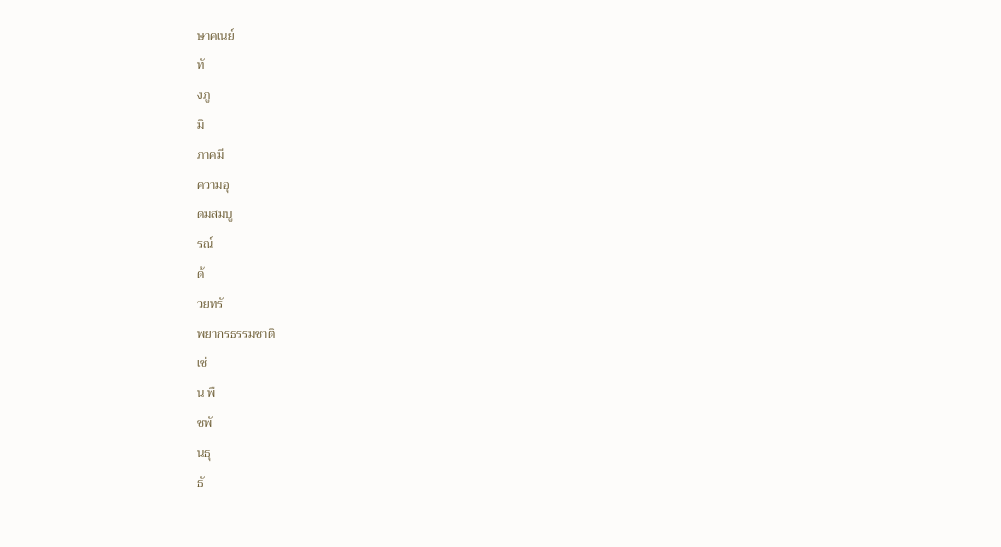ษาคเนย์
ทั
งภู
มิ
ภาคมี
ความอุ
ดมสมบู
รณ์
ด้
วยทรั
พยากรธรรมชาติ
เช่
น พื
ชพั
นธุ
ธั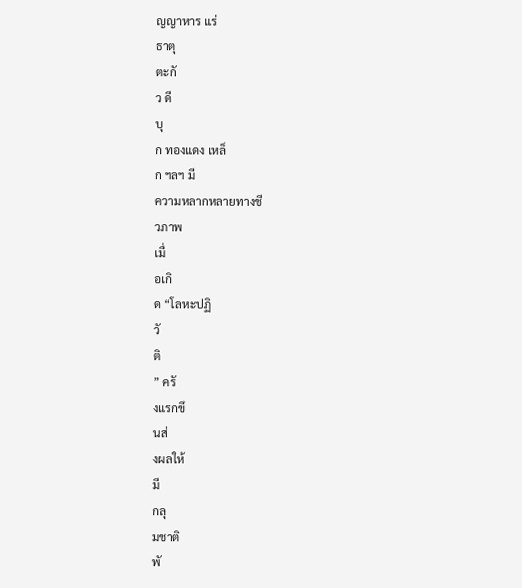ญญาหาร แร่
ธาตุ
ตะกั
ว ดี
บุ
ก ทองแดง เหล็
ก ฯลฯ มี
ความหลากหลายทางชี
วภาพ
เมื่
อเกิ
ด “โลหะปฏิ
วั
ติ
” ครั
งแรกขึ
นส่
งผลให้
มี
กลุ
มชาติ
พั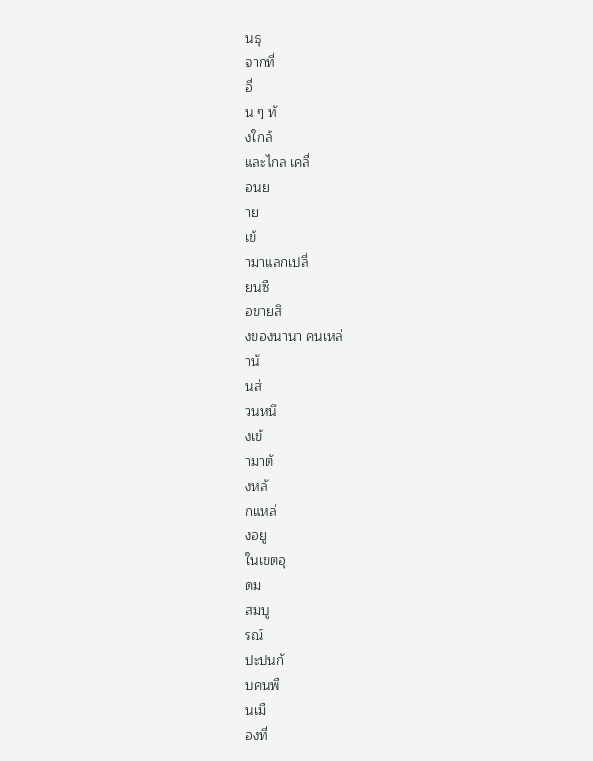นธุ
จากที่
อื่
น ๆ ทั
งใกล้
และไกล เคลื่
อนย
าย
เข้
ามาแลกเปลี่
ยนซื
อขายสิ
งของนานา คนเหล่
านั
นส่
วนหนึ
งเข้
ามาตั
งหลั
กแหล่
งอยู
ในเขตอุ
ดม
สมบู
รณ์
ปะปนกั
บคนพื
นเมื
องที่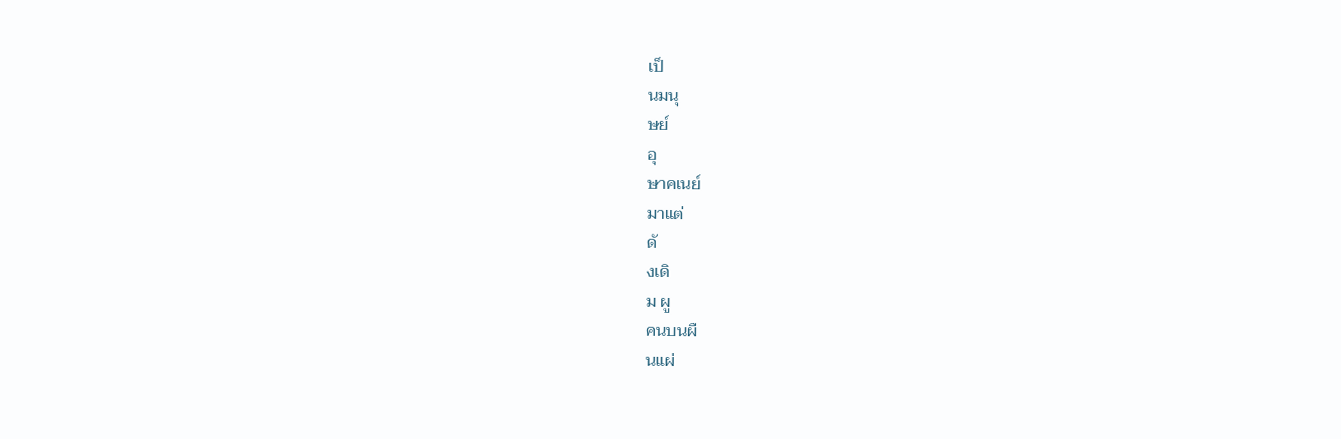เป็
นมนุ
ษย์
อุ
ษาคเนย์
มาแต่
ดั
งเดิ
ม ผู
คนบนผื
นแผ่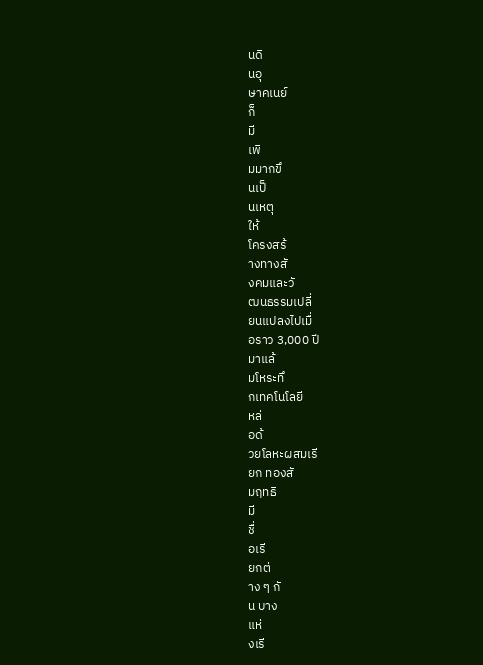นดิ
นอุ
ษาคเนย์
ก็
มี
เพิ
มมากขึ
นเป็
นเหตุ
ให้
โครงสร้
างทางสั
งคมและวั
ฒนธรรมเปลี่
ยนแปลงไปเมื่
อราว 3,000 ปี
มาแล้
มโหระทึ
กเทคโนโลยี
หล่
อด้
วยโลหะผสมเรี
ยก ทองสั
มฤทธิ
มี
ชื่
อเรี
ยกต่
าง ๆ กั
น บาง
แห่
งเรี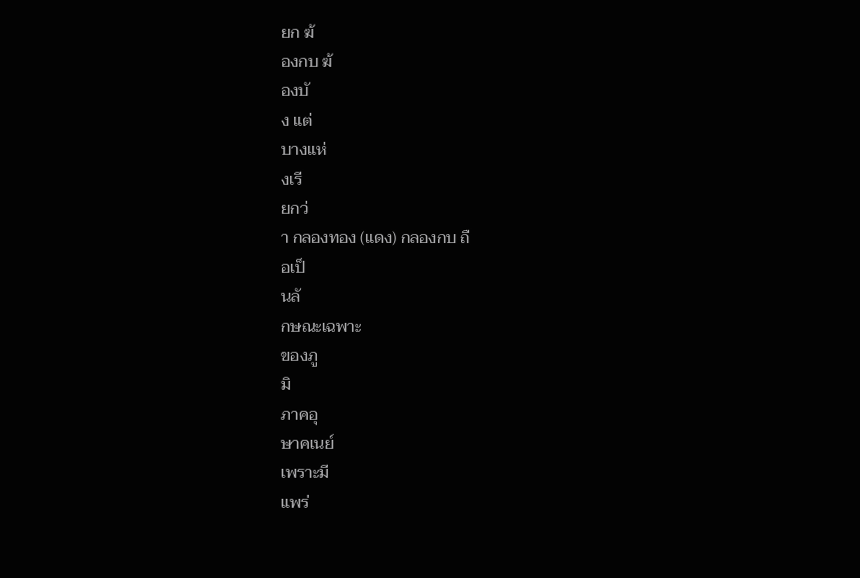ยก ฆ้
องกบ ฆ้
องบั
ง แต่
บางแห่
งเรี
ยกว่
า กลองทอง (แดง) กลองกบ ถื
อเป็
นลั
กษณะเฉพาะ
ของภู
มิ
ภาคอุ
ษาคเนย์
เพราะมี
แพร่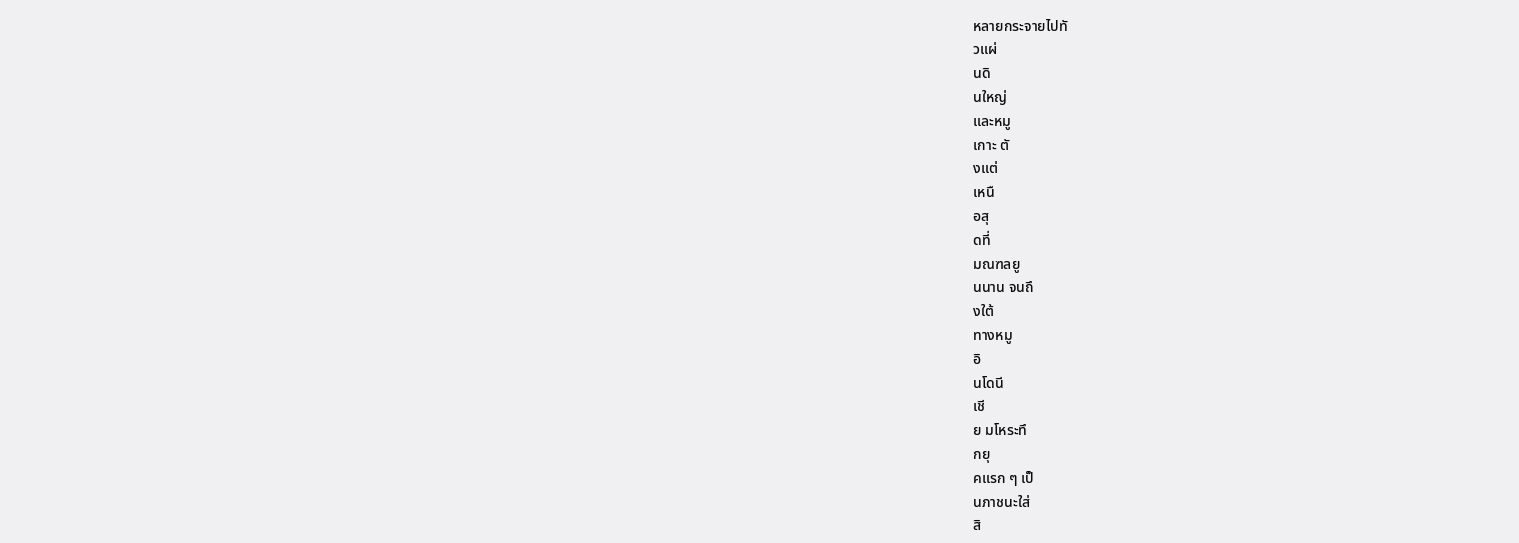หลายกระจายไปทั
วแผ่
นดิ
นใหญ่
และหมู
เกาะ ตั
งแต่
เหนื
อสุ
ดที่
มณฑลยู
นนาน จนถึ
งใต้
ทางหมู
อิ
นโดนี
เชี
ย มโหระทึ
กยุ
คแรก ๆ เป็
นภาชนะใส่
สิ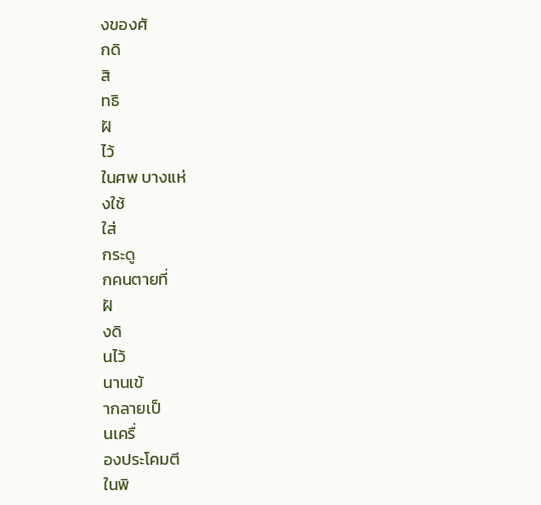งของศั
กดิ
สิ
ทธิ
ฝั
ไว้
ในศพ บางแห่
งใช้
ใส่
กระดู
กคนตายที่
ฝั
งดิ
นไว้
นานเข้
ากลายเป็
นเครื่
องประโคมตี
ในพิ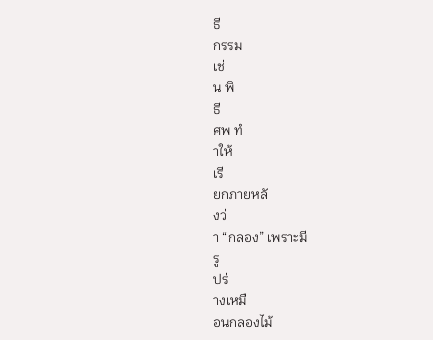ธี
กรรม
เช่
น พิ
ธี
ศพ ทํ
าให้
เรี
ยกภายหลั
งว่
า “กลอง” เพราะมี
รู
ปร่
างเหมื
อนกลองไม้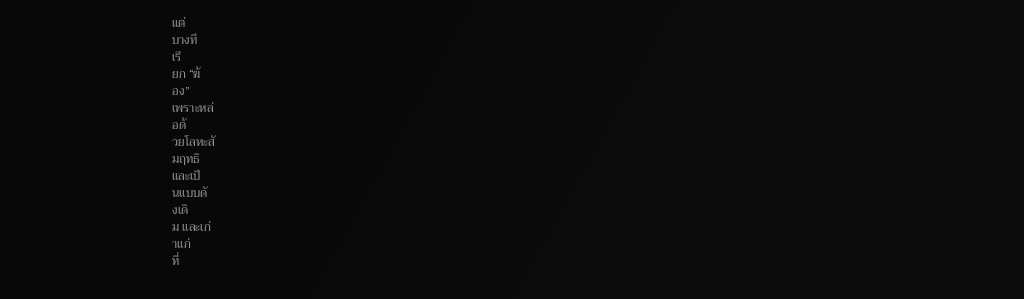แต่
บางที
เรี
ยก “ฆ้
อง”
เพราะหล่
อด้
วยโลหะสั
มฤทธิ
และเป็
นแบบดั
งเดิ
ม และเก่
าแก่
ที่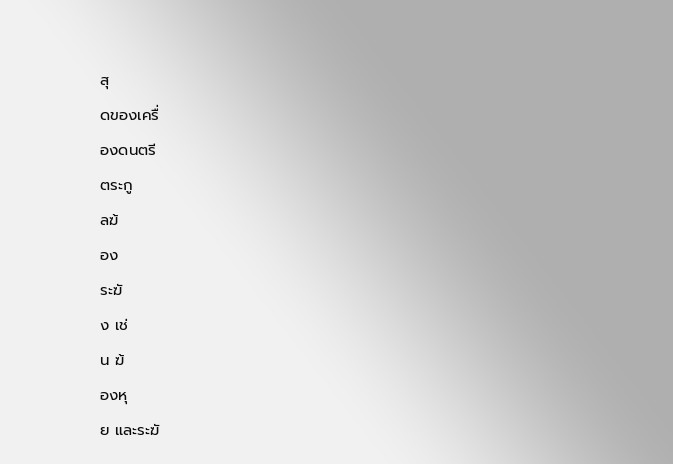สุ
ดของเครื่
องดนตรี
ตระกู
ลฆ้
อง
ระฆั
ง เช่
น ฆ้
องหุ
ย และระฆั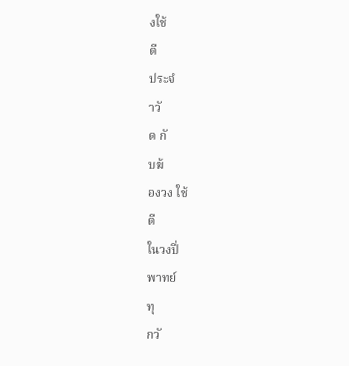งใช้
ตี
ประจํ
าวั
ด กั
บฆ้
องวง ใช้
ตี
ในวงปี่
พาทย์
ทุ
กวั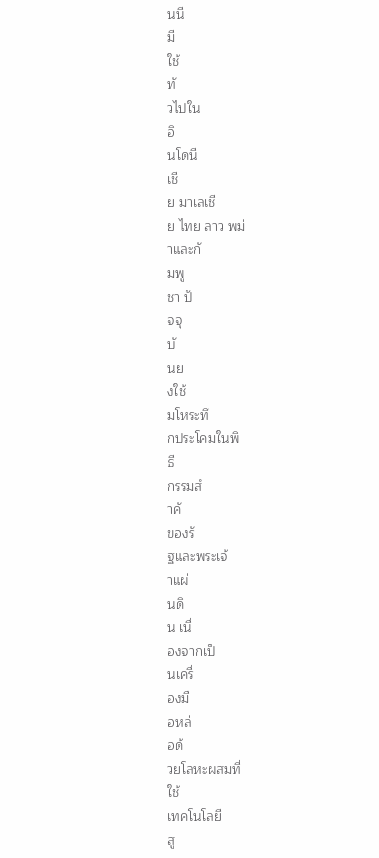นนี
มี
ใช้
ทั
วไปใน
อิ
นโดนี
เชี
ย มาเลเชี
ย ไทย ลาว พม่
าและกั
มพู
ชา ปั
จจุ
บั
นย
งใช้
มโหระทึ
กประโคมในพิ
ธี
กรรมสํ
าคั
ของรั
ฐและพระเจ้
าแผ่
นดิ
น เนื่
องจากเป็
นเครื่
องมื
อหล่
อด้
วยโลหะผสมที่
ใช้
เทคโนโลยี
สู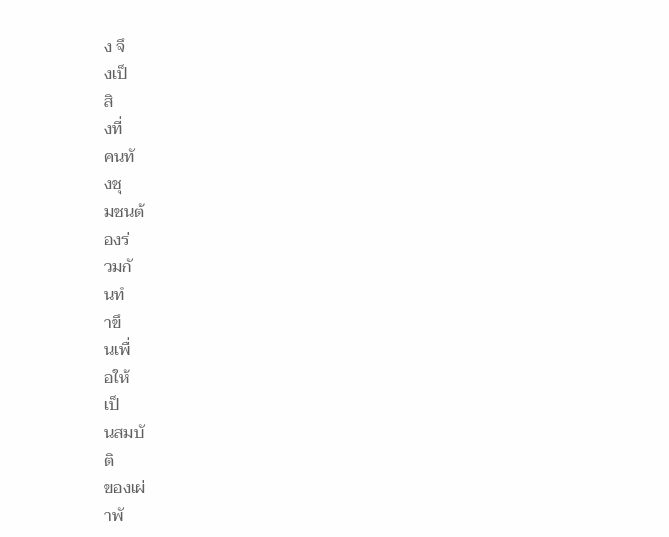ง จึ
งเป็
สิ
งที่
คนทั
งชุ
มชนต้
องร่
วมกั
นทํ
าขึ
นเพื่
อให้
เป็
นสมบั
ติ
ของเผ่
าพั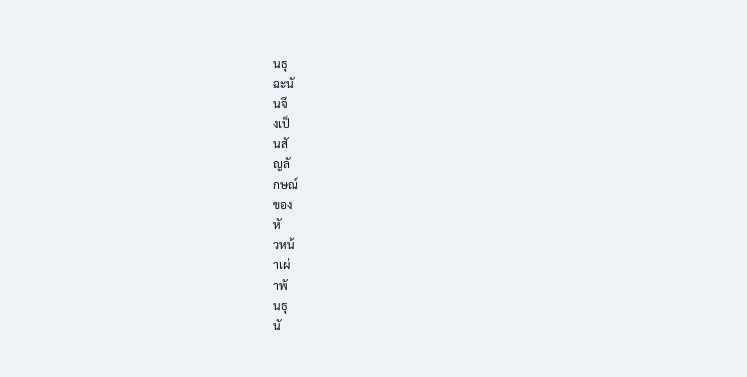นธุ
ฉะนั
นจึ
งเป็
นสั
ญลั
กษณ์
ของ
หั
วหน้
าเผ่
าพั
นธุ
นั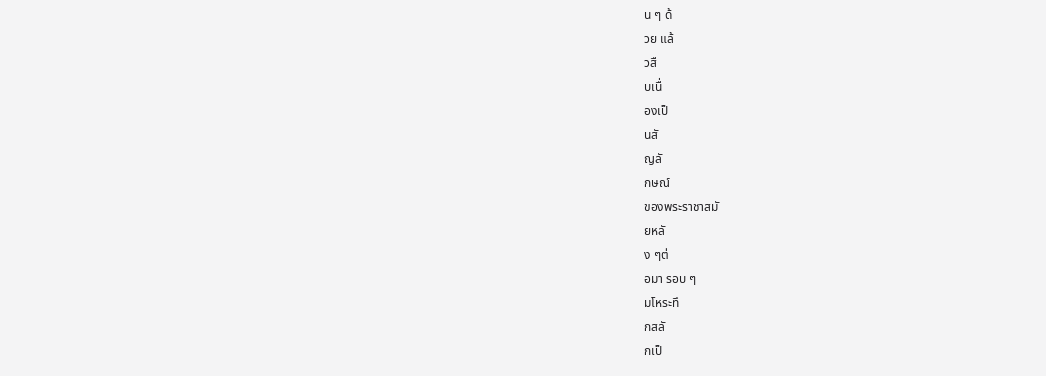น ๆ ด้
วย แล้
วสื
บเนื่
องเป็
นสั
ญลั
กษณ์
ของพระราชาสมั
ยหลั
ง ๆต่
อมา รอบ ๆ
มโหระทึ
กสลั
กเป็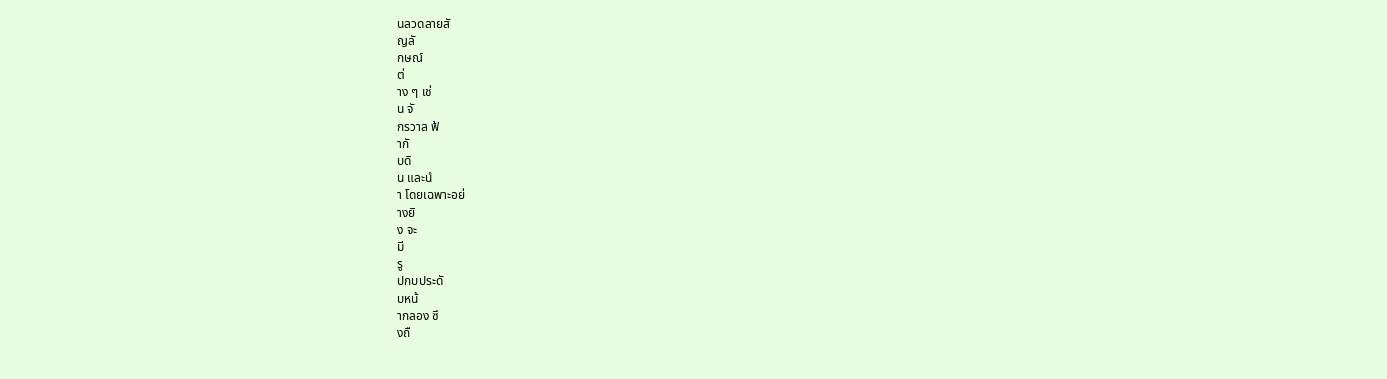นลวดลายสั
ญลั
กษณ์
ต่
าง ๆ เช่
น จั
กรวาล ฟ้
ากั
บดิ
น และนํ
า โดยเฉพาะอย่
างยิ
ง จะ
มี
รู
ปกบประดั
บหน้
ากลอง ซึ
งถื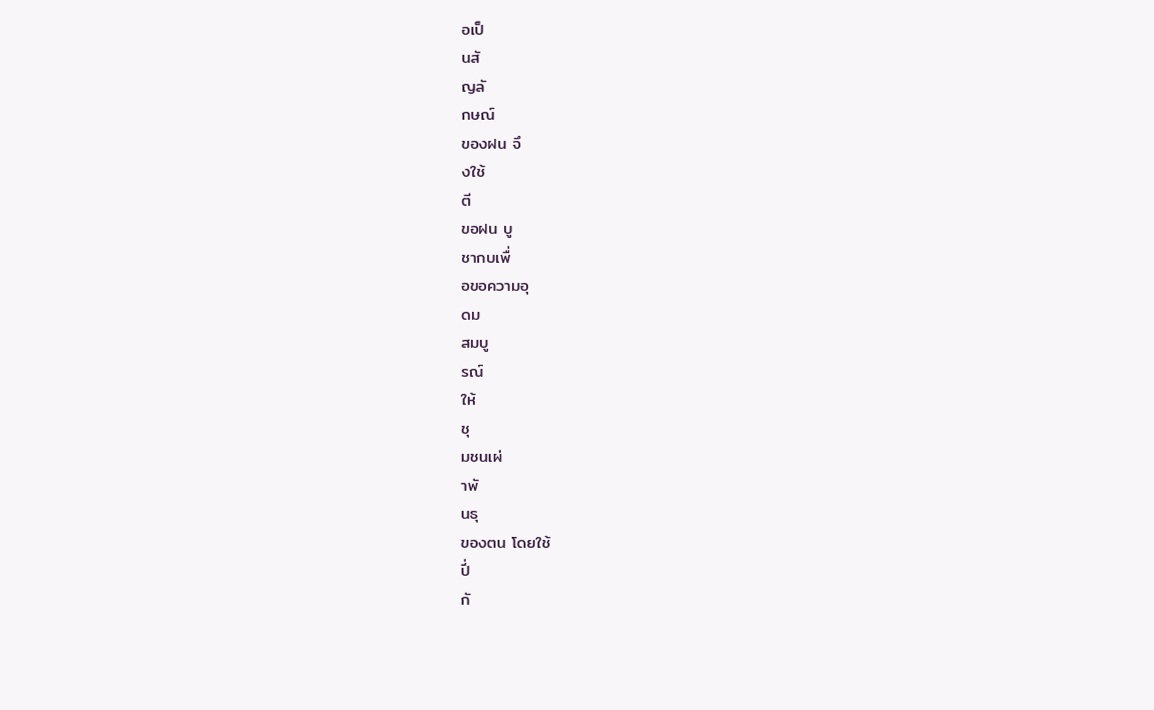อเป็
นสั
ญลั
กษณ์
ของฝน จึ
งใช้
ตี
ขอฝน บู
ชากบเพื่
อขอความอุ
ดม
สมบู
รณ์
ให้
ชุ
มชนเผ่
าพั
นธุ
ของตน โดยใช้
ปี่
กั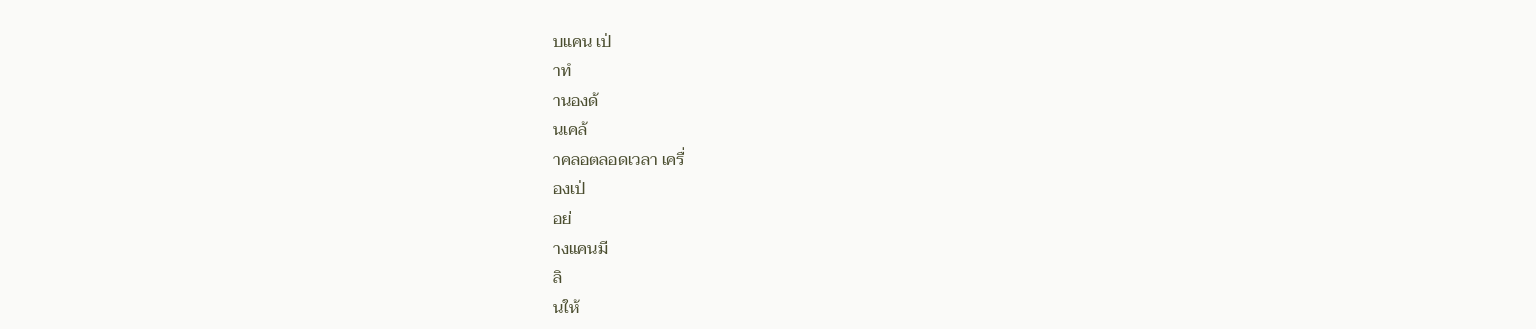บแคน เป่
าทํ
านองด้
นเคล้
าคลอตลอดเวลา เครื่
องเป่
อย่
างแคนมี
ลิ
นให้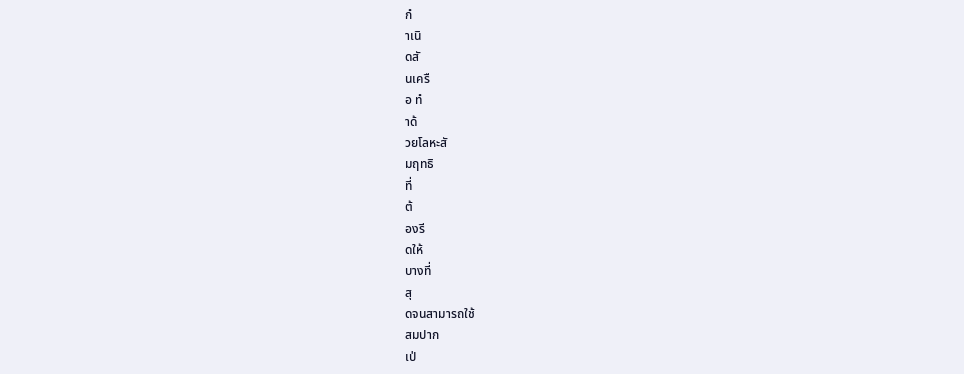กํ
าเนิ
ดสั
นเครื
อ ทํ
าด้
วยโลหะสั
มฤทธิ
ที่
ต้
องรี
ดให้
บางที่
สุ
ดจนสามารถใช้
สมปาก
เป่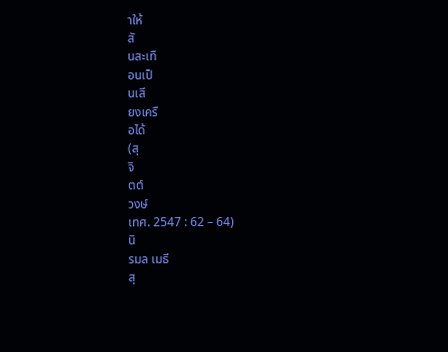าให้
สั
นสะเทื
อนเป็
นเสี
ยงเครื
อได้
(สุ
จิ
ตต์
วงษ์
เทศ. 2547 : 62 – 64)
นิ
รมล เมธี
สุ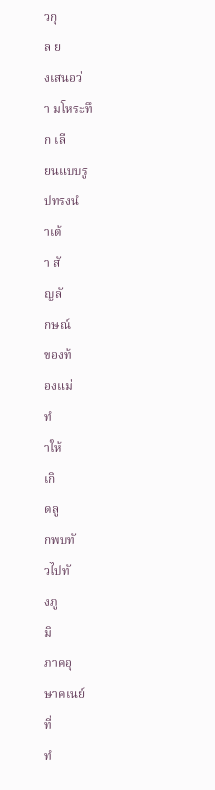วกุ
ล ย
งเสนอว่
า มโหระทึ
ก เลี
ยนแบบรู
ปทรงนํ
าเต้
า สั
ญลั
กษณ์
ของท้
องแม่
ทํ
าให้
เกิ
ดลู
กพบทั
วไปทั
งภู
มิ
ภาคอุ
ษาคเนย์
ที่
ทํ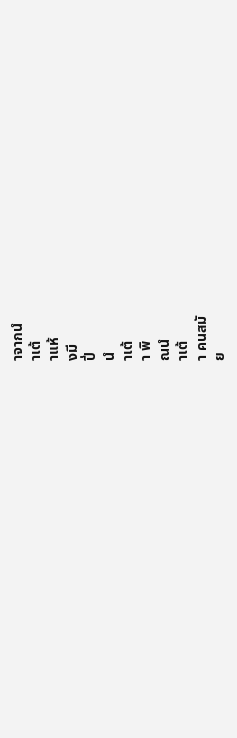าจากนํ
าเต้
าแห้
งมี
ปี่
นํ
าเต้
า พิ
ณนํ
าเต้
า คนสมั
ย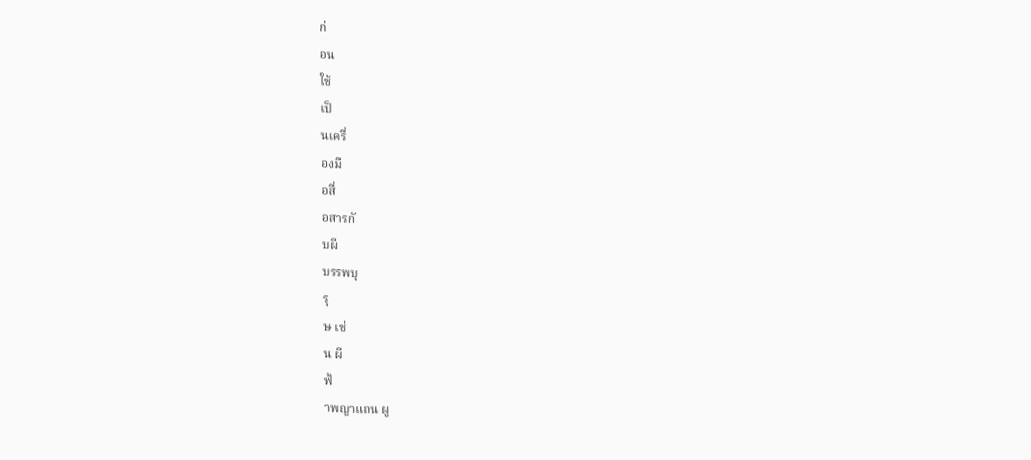ก่
อน
ใช้
เป็
นเครื่
องมื
อสื่
อสารกั
บผี
บรรพบุ
รุ
ษ เช่
น ผี
ฟ้
าพญาแถน ผู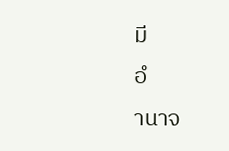มี
อํ
านาจ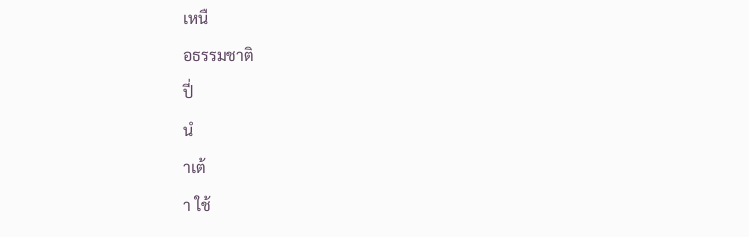เหนื
อธรรมชาติ
ปี่
นํ
าเต้
า ใช้